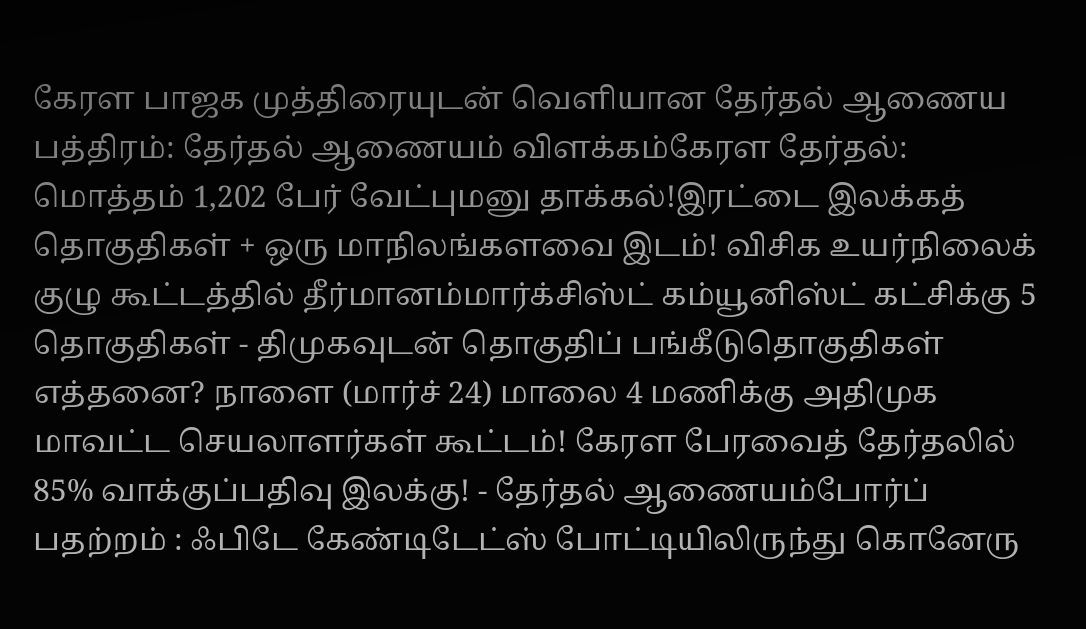கேரள பாஜக முத்திரையுடன் வெளியான தேர்தல் ஆணைய பத்திரம்: தேர்தல் ஆணையம் விளக்கம்கேரள தேர்தல்: மொத்தம் 1,202 பேர் வேட்புமனு தாக்கல்!இரட்டை இலக்கத் தொகுதிகள் + ஒரு மாநிலங்களவை இடம்! விசிக உயர்நிலைக் குழு கூட்டத்தில் தீர்மானம்மார்க்சிஸ்ட் கம்யூனிஸ்ட் கட்சிக்கு 5 தொகுதிகள் - திமுகவுடன் தொகுதிப் பங்கீடுதொகுதிகள் எத்தனை? நாளை (மார்ச் 24) மாலை 4 மணிக்கு அதிமுக மாவட்ட செயலாளர்கள் கூட்டம்! கேரள பேரவைத் தேர்தலில் 85% வாக்குப்பதிவு இலக்கு! - தேர்தல் ஆணையம்போர்ப் பதற்றம் : ஃபிடே கேண்டிடேட்ஸ் போட்டியிலிருந்து கொனேரு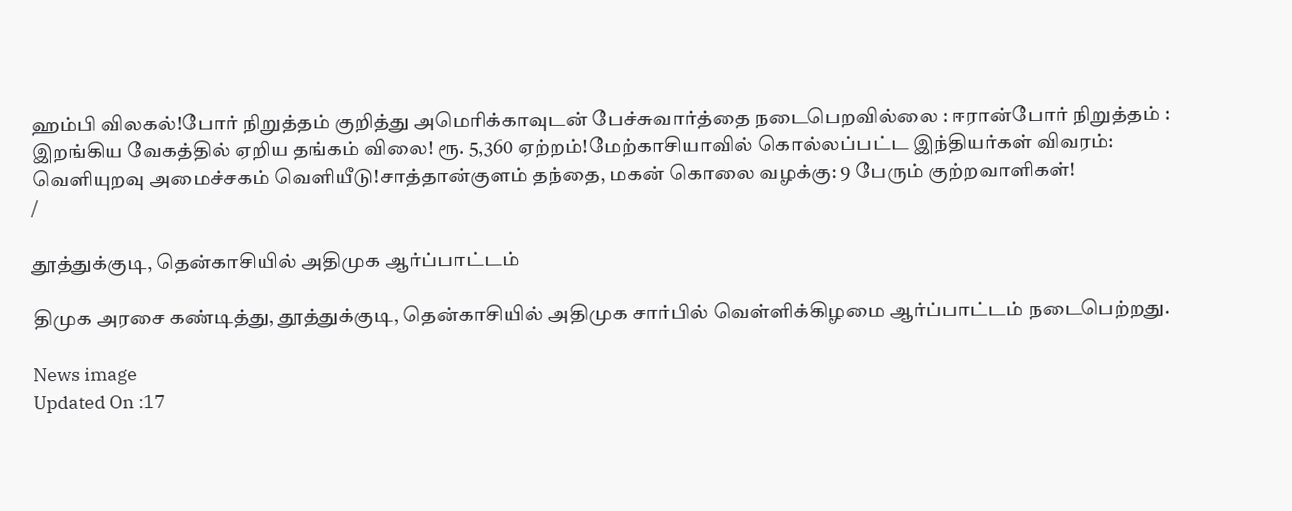ஹம்பி விலகல்!போர் நிறுத்தம் குறித்து அமெரிக்காவுடன் பேச்சுவார்த்தை நடைபெறவில்லை : ஈரான்போர் நிறுத்தம் : இறங்கிய வேகத்தில் ஏறிய தங்கம் விலை! ரூ. 5,360 ஏற்றம்!மேற்காசியாவில் கொல்லப்பட்ட இந்தியர்கள் விவரம்: வெளியுறவு அமைச்சகம் வெளியீடு!சாத்தான்குளம் தந்தை, மகன் கொலை வழக்கு: 9 பேரும் குற்றவாளிகள்!
/

தூத்துக்குடி, தென்காசியில் அதிமுக ஆர்ப்பாட்டம்

திமுக அரசை கண்டித்து, தூத்துக்குடி, தென்காசியில் அதிமுக சார்பில் வெள்ளிக்கிழமை ஆர்ப்பாட்டம் நடைபெற்றது.

News image
Updated On :17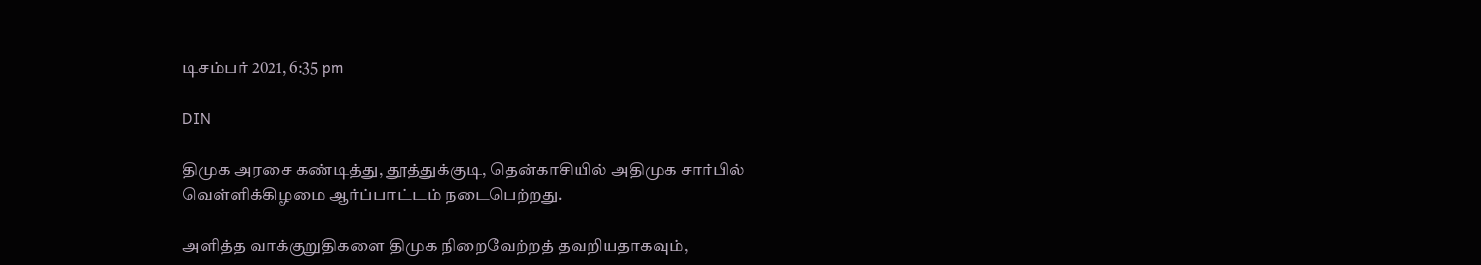டிசம்பர் 2021, 6:35 pm

DIN

திமுக அரசை கண்டித்து, தூத்துக்குடி, தென்காசியில் அதிமுக சார்பில் வெள்ளிக்கிழமை ஆர்ப்பாட்டம் நடைபெற்றது.

அளித்த வாக்குறுதிகளை திமுக நிறைவேற்றத் தவறியதாகவும்,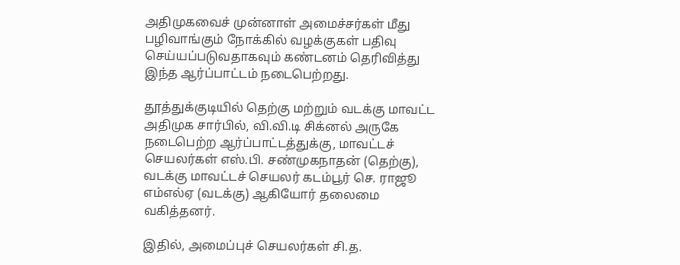அதிமுகவைச் முன்னாள் அமைச்சர்கள் மீது பழிவாங்கும் நோக்கில் வழக்குகள் பதிவு செய்யப்படுவதாகவும் கண்டனம் தெரிவித்து இந்த ஆர்ப்பாட்டம் நடைபெற்றது.

தூத்துக்குடியில் தெற்கு மற்றும் வடக்கு மாவட்ட அதிமுக சார்பில், வி.வி.டி சிக்னல் அருகே நடைபெற்ற ஆர்ப்பாட்டத்துக்கு, மாவட்டச் செயலர்கள் எஸ்.பி. சண்முகநாதன் (தெற்கு), வடக்கு மாவட்டச் செயலர் கடம்பூர் செ. ராஜூ எம்எல்ஏ (வடக்கு) ஆகியோர் தலைமை வகித்தனர்.

இதில், அமைப்புச் செயலர்கள் சி.த.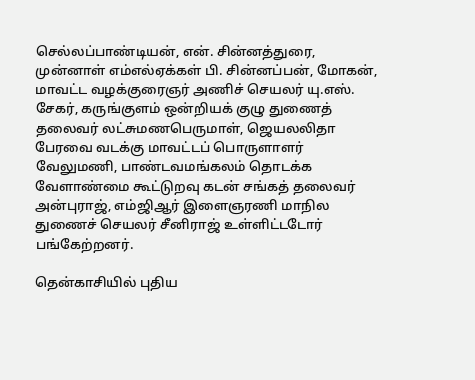செல்லப்பாண்டியன், என். சின்னத்துரை, முன்னாள் எம்எல்ஏக்கள் பி. சின்னப்பன், மோகன், மாவட்ட வழக்குரைஞர் அணிச் செயலர் யு.எஸ். சேகர், கருங்குளம் ஒன்றியக் குழு துணைத் தலைவர் லட்சுமணபெருமாள், ஜெயலலிதா பேரவை வடக்கு மாவட்டப் பொருளாளர் வேலுமணி, பாண்டவமங்கலம் தொடக்க வேளாண்மை கூட்டுறவு கடன் சங்கத் தலைவர் அன்புராஜ், எம்ஜிஆர் இளைஞரணி மாநில துணைச் செயலர் சீனிராஜ் உள்ளிட்டடோர் பங்கேற்றனர்.

தென்காசியில் புதிய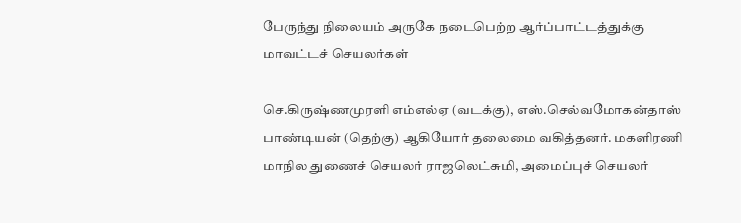பேருந்து நிலையம் அருகே நடைபெற்ற ஆர்ப்பாட்டத்துக்கு மாவட்டச் செயலர்கள்

செ.கிருஷ்ணமுரளி எம்எல்ஏ (வடக்கு), எஸ்.செல்வமோகன்தாஸ் பாண்டியன் (தெற்கு) ஆகியோர் தலைமை வகித்தனர். மகளிரணி மாநில துணைச் செயலர் ராஜலெட்சுமி, அமைப்புச் செயலர்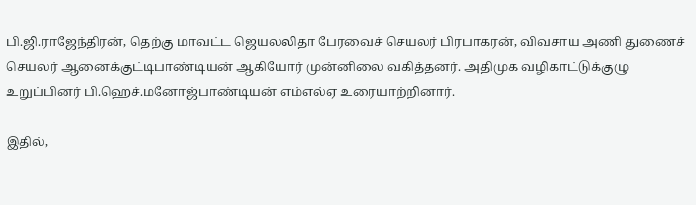பி.ஜி.ராஜேந்திரன், தெற்கு மாவட்ட ஜெயலலிதா பேரவைச் செயலர் பிரபாகரன், விவசாய அணி துணைச் செயலர் ஆனைக்குட்டிபாண்டியன் ஆகியோர் முன்னிலை வகித்தனர். அதிமுக வழிகாட்டுக்குழு உறுப்பினர் பி.ஹெச்.மனோஜ்பாண்டியன் எம்எல்ஏ உரையாற்றினார்.

இதில்,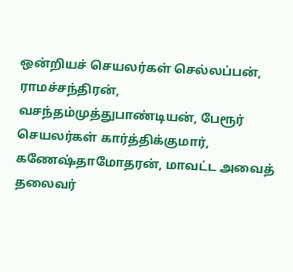ஒன்றியச் செயலர்கள் செல்லப்பன், ராமச்சந்திரன், வசந்தம்முத்துபாண்டியன், பேரூர் செயலர்கள் கார்த்திக்குமார், கணேஷ்தாமோதரன், மாவட்ட அவைத் தலைவர்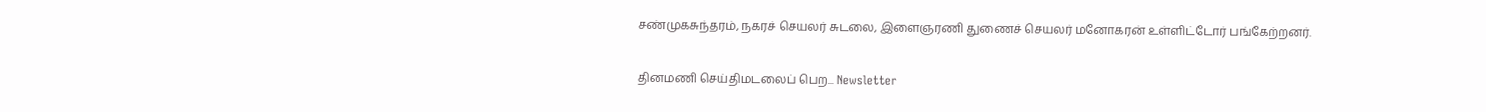சண்முகசுந்தரம், நகரச் செயலர் சுடலை, இளைஞரணி துணைச் செயலர் மனோகரன் உள்ளிட்டோர் பங்கேற்றனர்.

தினமணி செய்திமடலைப் பெற... Newsletter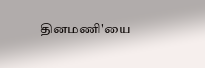தினமணி'யை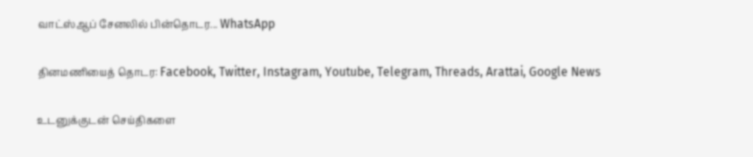வாட்ஸ்ஆப் சேனலில் பின்தொடர... WhatsApp

தினமணியைத் தொடர: Facebook, Twitter, Instagram, Youtube, Telegram, Threads, Arattai, Google News

உடனுக்குடன் செய்திகளை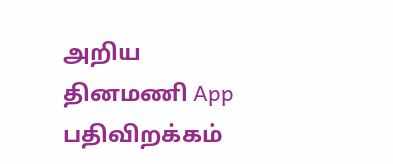அறிய தினமணி App பதிவிறக்கம்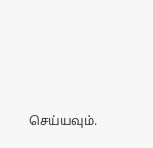செய்யவும்.